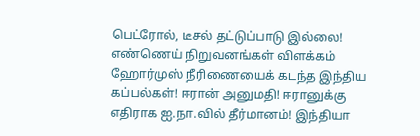பெட்ரோல், டீசல் தட்டுப்பாடு இல்லை! எண்ணெய் நிறுவனங்கள் விளக்கம் ஹோர்முஸ் நீரிணையைக் கடந்த இந்திய கப்பல்கள்! ஈரான் அனுமதி! ஈரானுக்கு எதிராக ஐ.நா.வில் தீர்மானம்! இந்தியா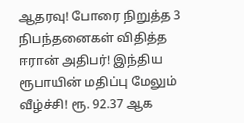ஆதரவு! போரை நிறுத்த 3 நிபந்தனைகள் விதித்த ஈரான் அதிபர்! இந்திய ரூபாயின் மதிப்பு மேலும் வீழ்ச்சி! ரூ. 92.37 ஆக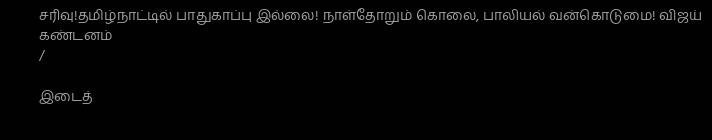சரிவு!தமிழ்நாட்டில் பாதுகாப்பு இல்லை! நாள்தோறும் கொலை, பாலியல் வன்கொடுமை! விஜய் கண்டனம்
/

இடைத்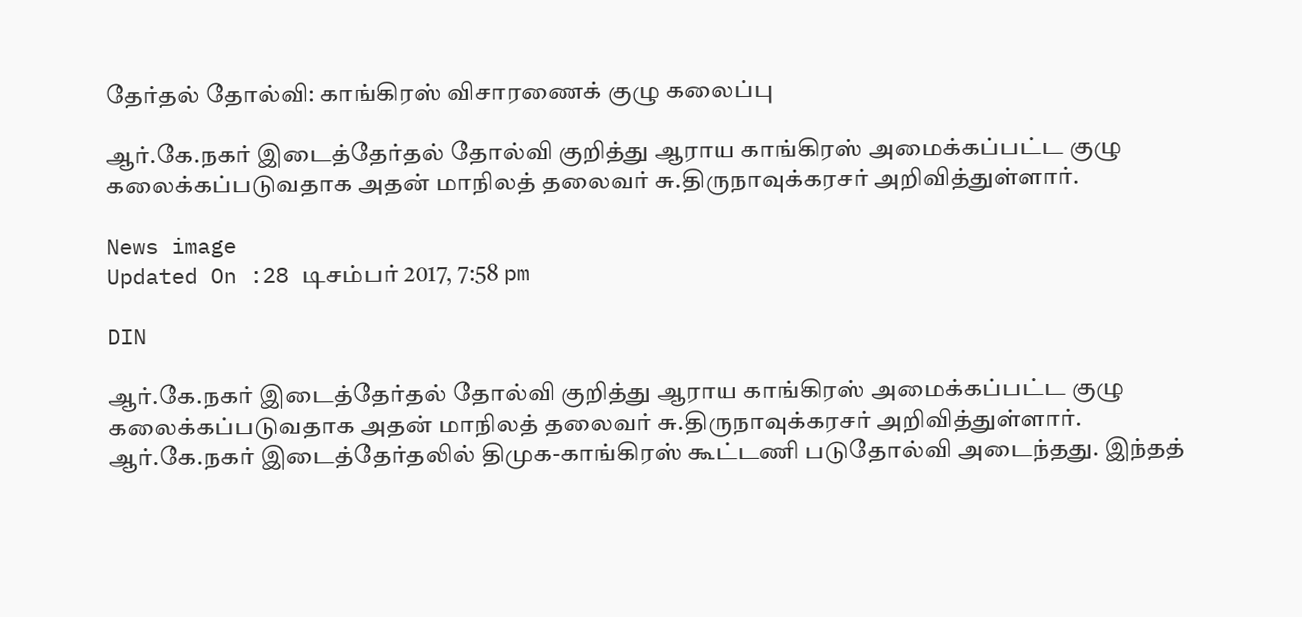தேர்தல் தோல்வி: காங்கிரஸ் விசாரணைக் குழு கலைப்பு

ஆர்.கே.நகர் இடைத்தேர்தல் தோல்வி குறித்து ஆராய காங்கிரஸ் அமைக்கப்பட்ட குழு கலைக்கப்படுவதாக அதன் மாநிலத் தலைவர் சு.திருநாவுக்கரசர் அறிவித்துள்ளார்.

News image
Updated On :28 டிசம்பர் 2017, 7:58 pm

DIN

ஆர்.கே.நகர் இடைத்தேர்தல் தோல்வி குறித்து ஆராய காங்கிரஸ் அமைக்கப்பட்ட குழு கலைக்கப்படுவதாக அதன் மாநிலத் தலைவர் சு.திருநாவுக்கரசர் அறிவித்துள்ளார்.
ஆர்.கே.நகர் இடைத்தேர்தலில் திமுக-காங்கிரஸ் கூட்டணி படுதோல்வி அடைந்தது. இந்தத்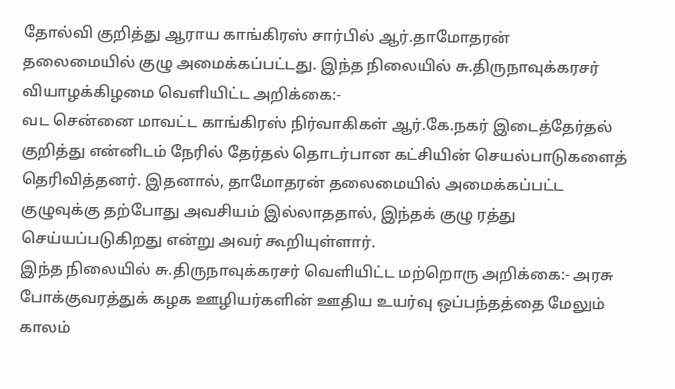தோல்வி குறித்து ஆராய காங்கிரஸ் சார்பில் ஆர்.தாமோதரன்
தலைமையில் குழு அமைக்கப்பட்டது. இந்த நிலையில் சு.திருநாவுக்கரசர் வியாழக்கிழமை வெளியிட்ட அறிக்கை:-
வட சென்னை மாவட்ட காங்கிரஸ் நிர்வாகிகள் ஆர்.கே.நகர் இடைத்தேர்தல் குறித்து என்னிடம் நேரில் தேர்தல் தொடர்பான கட்சியின் செயல்பாடுகளைத் தெரிவித்தனர். இதனால், தாமோதரன் தலைமையில் அமைக்கப்பட்ட குழுவுக்கு தற்போது அவசியம் இல்லாததால், இந்தக் குழு ரத்து செய்யப்படுகிறது என்று அவர் கூறியுள்ளார்.
இந்த நிலையில் சு.திருநாவுக்கரசர் வெளியிட்ட மற்றொரு அறிக்கை:- அரசு போக்குவரத்துக் கழக ஊழியர்களின் ஊதிய உயர்வு ஒப்பந்தத்தை மேலும் காலம்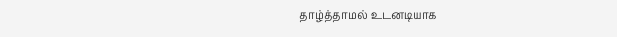தாழ்த்தாமல் உடனடியாக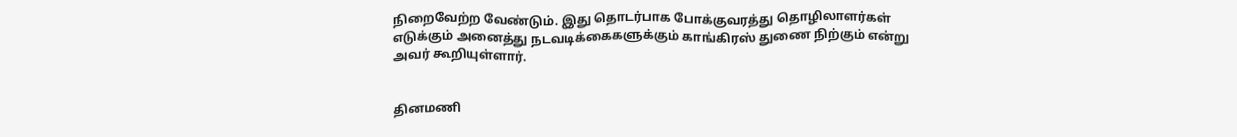நிறைவேற்ற வேண்டும். இது தொடர்பாக போக்குவரத்து தொழிலாளர்கள் எடுக்கும் அனைத்து நடவடிக்கைகளுக்கும் காங்கிரஸ் துணை நிற்கும் என்று அவர் கூறியுள்ளார்.


தினமணி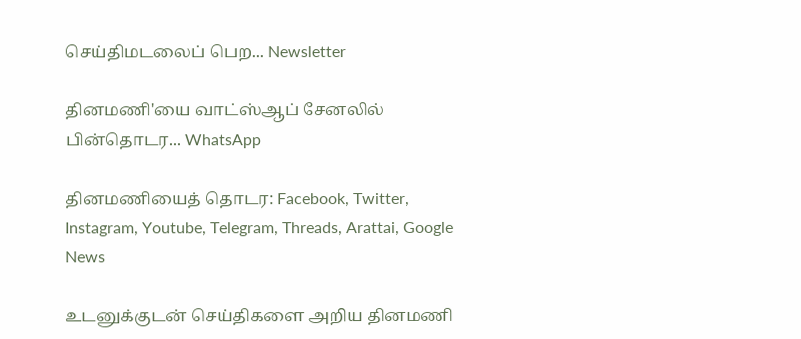செய்திமடலைப் பெற... Newsletter

தினமணி'யை வாட்ஸ்ஆப் சேனலில் பின்தொடர... WhatsApp

தினமணியைத் தொடர: Facebook, Twitter, Instagram, Youtube, Telegram, Threads, Arattai, Google News

உடனுக்குடன் செய்திகளை அறிய தினமணி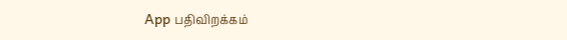App பதிவிறக்கம்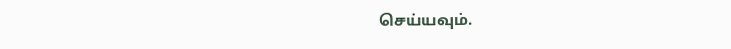செய்யவும்.